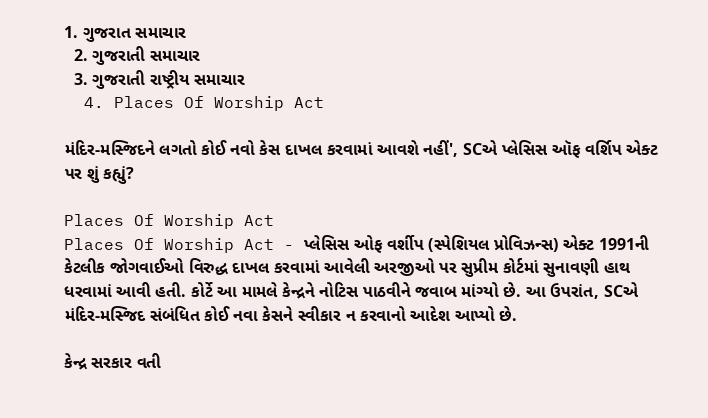1. ગુજરાત સમાચાર
  2. ગુજરાતી સમાચાર
  3. ગુજરાતી રાષ્ટ્રીય સમાચાર
  4. Places Of Worship Act

મંદિર-મસ્જિદને લગતો કોઈ નવો કેસ દાખલ કરવામાં આવશે નહીં', SCએ પ્લેસિસ ઑફ વર્શિપ એક્ટ પર શું કહ્યું?

Places Of Worship Act
Places Of Worship Act - પ્લેસિસ ઓફ વર્શીપ (સ્પેશિયલ પ્રોવિઝન્સ) એક્ટ 1991ની કેટલીક જોગવાઈઓ વિરુદ્ધ દાખલ કરવામાં આવેલી અરજીઓ પર સુપ્રીમ કોર્ટમાં સુનાવણી હાથ ધરવામાં આવી હતી. કોર્ટે આ મામલે કેન્દ્રને નોટિસ પાઠવીને જવાબ માંગ્યો છે. આ ઉપરાંત, SCએ મંદિર-મસ્જિદ સંબંધિત કોઈ નવા કેસને સ્વીકાર ન કરવાનો આદેશ આપ્યો છે.

કેન્દ્ર સરકાર વતી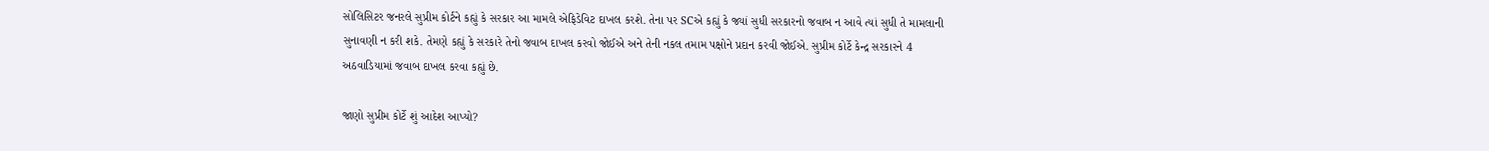સોલિસિટર જનરલે સુપ્રીમ કોર્ટને કહ્યું કે સરકાર આ મામલે એફિડેવિટ દાખલ કરશે. તેના પર SCએ કહ્યું કે જ્યાં સુધી સરકારનો જવાબ ન આવે ત્યાં સુધી તે મામલાની સુનાવણી ન કરી શકે. તેમણે કહ્યું કે સરકારે તેનો જવાબ દાખલ કરવો જોઈએ અને તેની નકલ તમામ પક્ષોને પ્રદાન કરવી જોઈએ. સુપ્રીમ કોર્ટે કેન્દ્ર સરકારને 4 અઠવાડિયામાં જવાબ દાખલ કરવા કહ્યું છે.

જાણો સુપ્રીમ કોર્ટે શું આદેશ આપ્યો?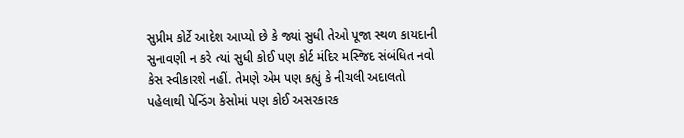સુપ્રીમ કોર્ટે આદેશ આપ્યો છે કે જ્યાં સુધી તેઓ પૂજા સ્થળ કાયદાની સુનાવણી ન કરે ત્યાં સુધી કોઈ પણ કોર્ટ મંદિર મસ્જિદ સંબંધિત નવો કેસ સ્વીકારશે નહીં. તેમણે એમ પણ કહ્યું કે નીચલી અદાલતો પહેલાથી પેન્ડિંગ કેસોમાં પણ કોઈ અસરકારક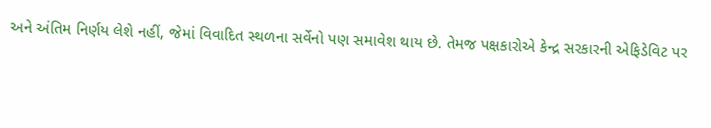અને અંતિમ નિર્ણય લેશે નહીં, જેમાં વિવાદિત સ્થળના સર્વેનો પણ સમાવેશ થાય છે. તેમજ પક્ષકારોએ કેન્દ્ર સરકારની એફિડેવિટ પર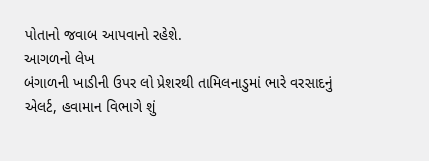પોતાનો જવાબ આપવાનો રહેશે.
આગળનો લેખ
બંગાળની ખાડીની ઉપર લો પ્રેશરથી તામિલનાડુમાં ભારે વરસાદનું એલર્ટ, હવામાન વિભાગે શું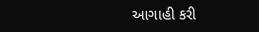આગાહી કરી